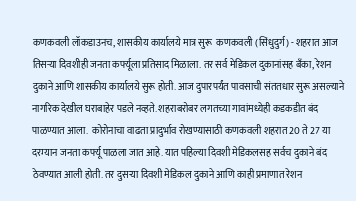कणकवली लॉकडाउनच, शासकीय कार्यालये मात्र सुरू  कणकवली (सिंधुदुर्ग) - शहरात आज तिसऱ्या दिवशीही जनता कर्फ्यूला प्रतिसाद मिळाला. तर सर्व मेडिकल दुकानांसह बॅंका, रेशन दुकाने आणि शासकीय कार्यालये सुरू होती. आज दुपारपर्यंत पावसाची संततधार सुरू असल्याने नागरिक देखील घराबाहेर पडले नव्हते. शहराबरोबर लगतच्या गावांमध्येही कडकडीत बंद पाळण्यात आला.  कोरोनाचा वाढता प्रादुर्भाव रोखण्यासाठी कणकवली शहरात 20 ते 27 या दरम्यान जनता कर्फ्यू पाळला जात आहे. यात पहिल्या दिवशी मेडिकलसह सर्वच दुकाने बंद ठेवण्यात आली होती. तर दुसऱ्या दिवशी मेडिकल दुकाने आणि काही प्रमाणात रेशन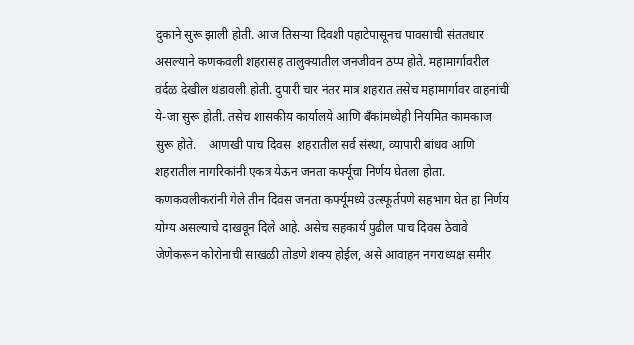दुकाने सुरू झाली होती. आज तिसऱ्या दिवशी पहाटेपासूनच पावसाची संततधार असल्याने कणकवली शहरासह तालुक्‍यातील जनजीवन ठप्प होते. महामार्गावरील वर्दळ देखील थंडावली होती. दुपारी चार नंतर मात्र शहरात तसेच महामार्गावर वाहनांची ये-जा सुरू होती. तसेच शासकीय कार्यालये आणि बॅंकांमध्येही नियमित कामकाज सुरू होते.    आणखी पाच दिवस  शहरातील सर्व संस्था, व्यापारी बांधव आणि शहरातील नागरिकांनी एकत्र येऊन जनता कर्फ्यूचा निर्णय घेतला होता. कणकवलीकरांनी गेले तीन दिवस जनता कर्फ्यूमध्ये उत्स्फूर्तपणे सहभाग घेत हा निर्णय योग्य असल्याचे दाखवून दिले आहे. असेच सहकार्य पुढील पाच दिवस ठेवावे जेणेकरून कोरोनाची साखळी तोडणे शक्‍य होईल, असे आवाहन नगराध्यक्ष समीर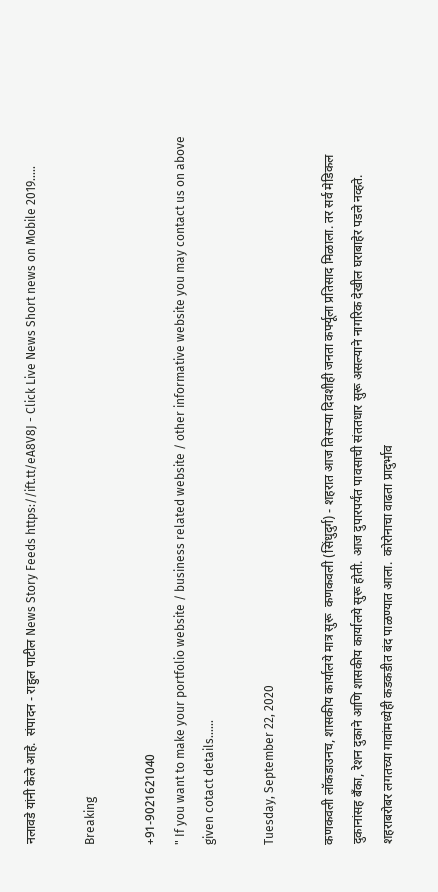नलावडे यांनी केले आहे.  संपादन - राहुल पाटील News Story Feeds https://ift.tt/eA8V8J - Click Live News Short news on Mobile 2019.....

Breaking

+91-9021621040
" If you want to make your portfolio website / business related website / other informative website you may contact us on above given cotact details......

Tuesday, September 22, 2020

कणकवली लॉकडाउनच, शासकीय कार्यालये मात्र सुरू  कणकवली (सिंधुदुर्ग) - शहरात आज तिसऱ्या दिवशीही जनता कर्फ्यूला प्रतिसाद मिळाला. तर सर्व मेडिकल दुकानांसह बॅंका, रेशन दुकाने आणि शासकीय कार्यालये सुरू होती. आज दुपारपर्यंत पावसाची संततधार सुरू असल्याने नागरिक देखील घराबाहेर पडले नव्हते. शहराबरोबर लगतच्या गावांमध्येही कडकडीत बंद पाळण्यात आला.  कोरोनाचा वाढता प्रादुर्भाव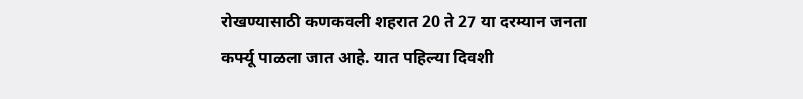रोखण्यासाठी कणकवली शहरात 20 ते 27 या दरम्यान जनता कर्फ्यू पाळला जात आहे. यात पहिल्या दिवशी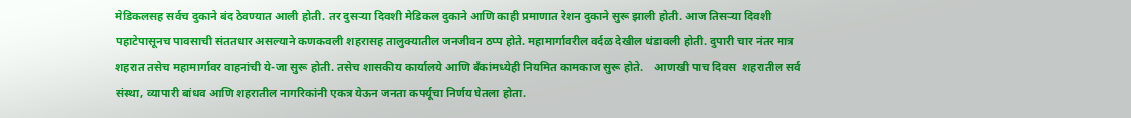मेडिकलसह सर्वच दुकाने बंद ठेवण्यात आली होती. तर दुसऱ्या दिवशी मेडिकल दुकाने आणि काही प्रमाणात रेशन दुकाने सुरू झाली होती. आज तिसऱ्या दिवशी पहाटेपासूनच पावसाची संततधार असल्याने कणकवली शहरासह तालुक्‍यातील जनजीवन ठप्प होते. महामार्गावरील वर्दळ देखील थंडावली होती. दुपारी चार नंतर मात्र शहरात तसेच महामार्गावर वाहनांची ये-जा सुरू होती. तसेच शासकीय कार्यालये आणि बॅंकांमध्येही नियमित कामकाज सुरू होते.    आणखी पाच दिवस  शहरातील सर्व संस्था, व्यापारी बांधव आणि शहरातील नागरिकांनी एकत्र येऊन जनता कर्फ्यूचा निर्णय घेतला होता.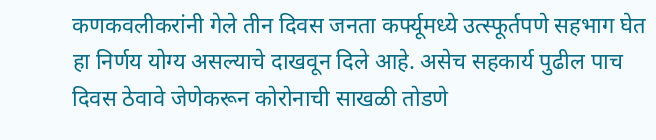कणकवलीकरांनी गेले तीन दिवस जनता कर्फ्यूमध्ये उत्स्फूर्तपणे सहभाग घेत हा निर्णय योग्य असल्याचे दाखवून दिले आहे. असेच सहकार्य पुढील पाच दिवस ठेवावे जेणेकरून कोरोनाची साखळी तोडणे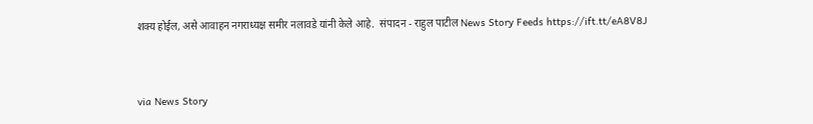शक्‍य होईल, असे आवाहन नगराध्यक्ष समीर नलावडे यांनी केले आहे.  संपादन - राहुल पाटील News Story Feeds https://ift.tt/eA8V8J


via News Story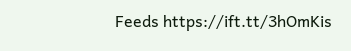Feeds https://ift.tt/3hOmKis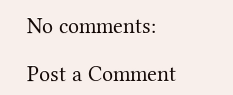No comments:

Post a Comment